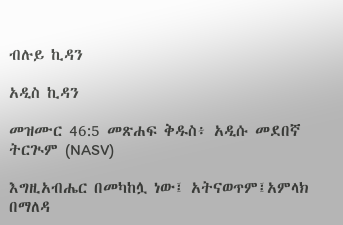ብሉይ ኪዳን

አዲስ ኪዳን

መዝሙር 46:5 መጽሐፍ ቅዱስ፥ አዲሱ መደበኛ ትርጒም (NASV)

እግዚአብሔር በመካከሏ ነው፤ አትናወጥም፤አምላክ በማለዳ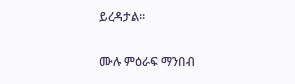ይረዳታል።

ሙሉ ምዕራፍ ማንበብ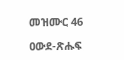መዝሙር 46

ዐውደ-ጽሑፍ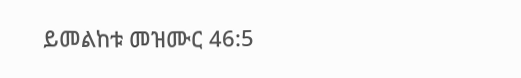ይመልከቱ መዝሙር 46:5